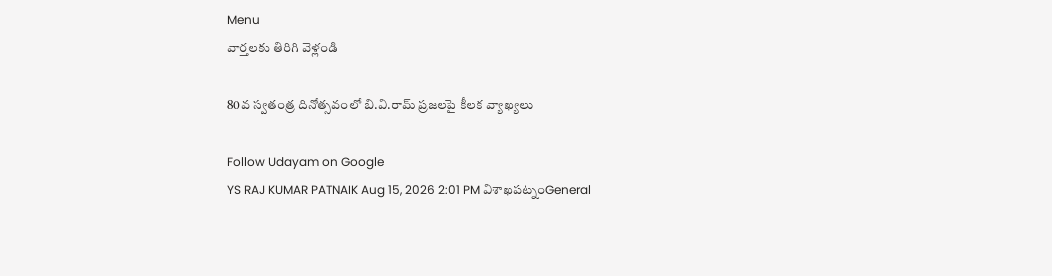Menu
వార్తలకు తిరిగి వెళ్లండి

80వ స్వతంత్ర దినోత్సవంలో బి.వి.రామ్ ప్రజలపై కీలక వ్యాఖ్యలు

Follow Udayam on Google
YS RAJ KUMAR PATNAIK Aug 15, 2026 2:01 PM విశాఖపట్నంGeneral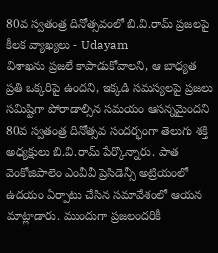80వ స్వతంత్ర దినోత్సవంలో బి.వి.రామ్ ప్రజలపై కీలక వ్యాఖ్యలు - Udayam
విశాఖను ప్రజలే కాపాడుకోవాలని, ఆ బాధ్యత ప్రతి ఒక్కరిపై ఉందని, ఇక్కడి సమస్యలపై ప్రజలు సమిష్టిగా పోరాడాల్సిన సమయం ఆసన్నమైందని 80వ స్వతంత్ర దినోత్సవ సందర్భంగా తెలుగు శక్తి అధ్యక్షులు బి.వి.రామ్ పేర్కొన్నారు. పాత వెంకోజిపాలెం ఎంవీవీ ప్రెసిడెన్సీ అట్రియంలో ఉదయం ఏర్పాటు చేసిన సమావేశంలో ఆయన మాట్లాడారు. ముందుగా ప్రజలందరికీ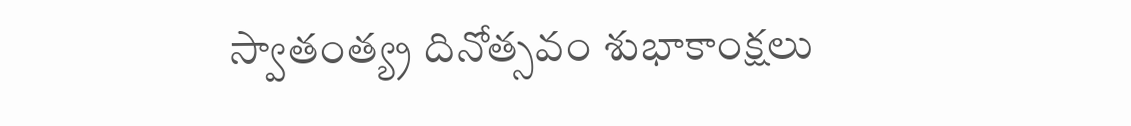స్వాతంత్య్ర దినోత్సవం శుభాకాంక్షలు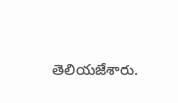తెలియజేశారు.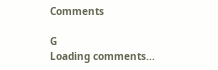Comments

G
Loading comments...